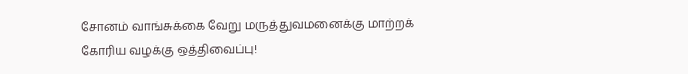சோனம் வாங்சுக்கை வேறு மருத்துவமனைக்கு மாற்றக் கோரிய வழக்கு ஒத்திவைப்பு!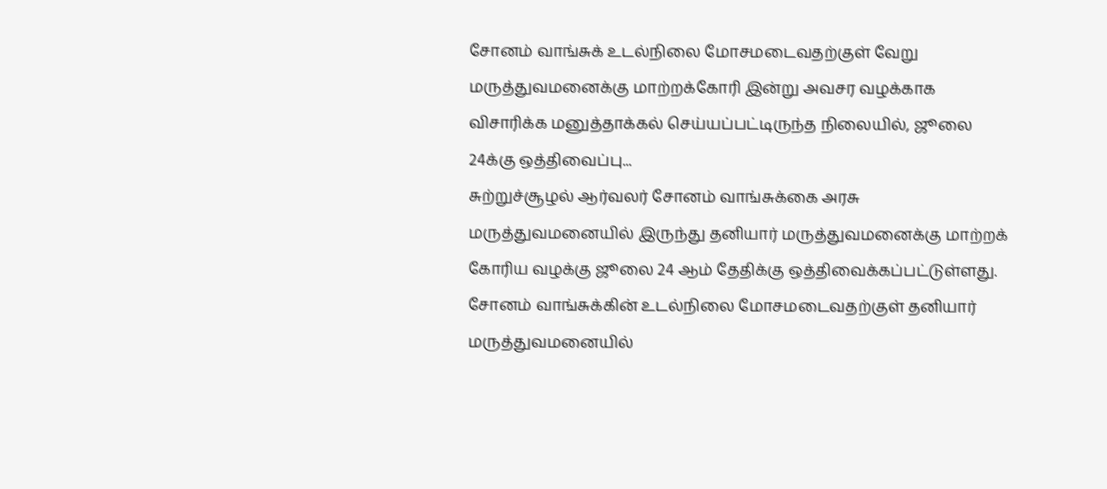சோனம் வாங்சுக் உடல்நிலை மோசமடைவதற்குள் வேறு மருத்துவமனைக்கு மாற்றக்கோரி இன்று அவசர வழக்காக விசாரிக்க மனுத்தாக்கல் செய்யப்பட்டிருந்த நிலையில், ஜூலை 24க்கு ஒத்திவைப்பு...
சுற்றுச்சூழல் ஆர்வலர் சோனம் வாங்சுக்கை அரசு மருத்துவமனையில் இருந்து தனியார் மருத்துவமனைக்கு மாற்றக் கோரிய வழக்கு ஜூலை 24 ஆம் தேதிக்கு ஒத்திவைக்கப்பட்டுள்ளது.
சோனம் வாங்சுக்கின் உடல்நிலை மோசமடைவதற்குள் தனியார் மருத்துவமனையில்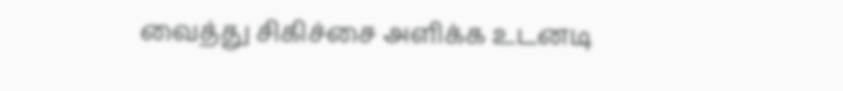வைத்து சிகிச்சை அளிக்க உடனடி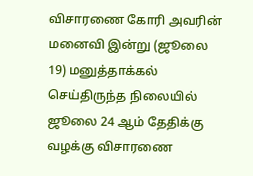விசாரணை கோரி அவரின் மனைவி இன்று (ஜூலை 19) மனுத்தாக்கல் செய்திருந்த நிலையில் ஜூலை 24 ஆம் தேதிக்கு வழக்கு விசாரணை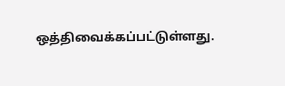ஒத்திவைக்கப்பட்டுள்ளது.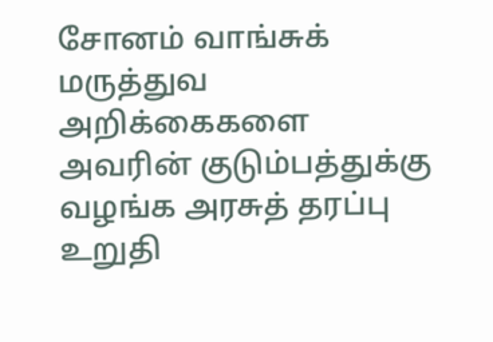சோனம் வாங்சுக் மருத்துவ அறிக்கைகளை அவரின் குடும்பத்துக்கு வழங்க அரசுத் தரப்பு உறுதி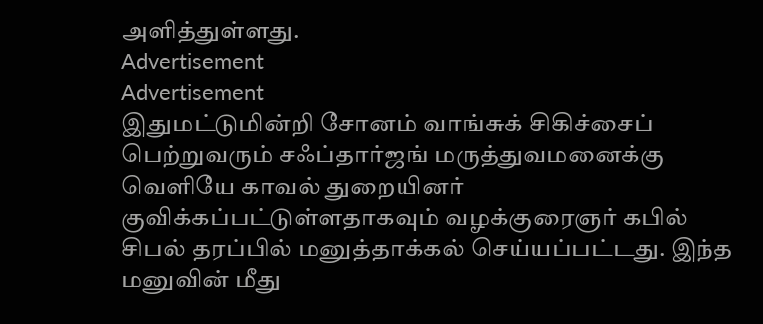அளித்துள்ளது.
Advertisement
Advertisement
இதுமட்டுமின்றி சோனம் வாங்சுக் சிகிச்சைப் பெற்றுவரும் சஃப்தார்ஜங் மருத்துவமனைக்கு வெளியே காவல் துறையினர் குவிக்கப்பட்டுள்ளதாகவும் வழக்குரைஞர் கபில் சிபல் தரப்பில் மனுத்தாக்கல் செய்யப்பட்டது. இந்த மனுவின் மீது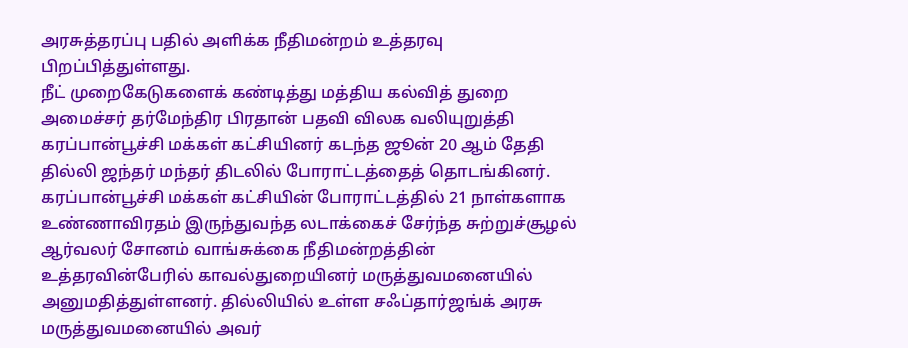அரசுத்தரப்பு பதில் அளிக்க நீதிமன்றம் உத்தரவு பிறப்பித்துள்ளது.
நீட் முறைகேடுகளைக் கண்டித்து மத்திய கல்வித் துறை அமைச்சர் தர்மேந்திர பிரதான் பதவி விலக வலியுறுத்தி கரப்பான்பூச்சி மக்கள் கட்சியினர் கடந்த ஜூன் 20 ஆம் தேதி தில்லி ஜந்தர் மந்தர் திடலில் போராட்டத்தைத் தொடங்கினர்.
கரப்பான்பூச்சி மக்கள் கட்சியின் போராட்டத்தில் 21 நாள்களாக உண்ணாவிரதம் இருந்துவந்த லடாக்கைச் சேர்ந்த சுற்றுச்சூழல் ஆர்வலர் சோனம் வாங்சுக்கை நீதிமன்றத்தின் உத்தரவின்பேரில் காவல்துறையினர் மருத்துவமனையில் அனுமதித்துள்ளனர். தில்லியில் உள்ள சஃப்தார்ஜங்க் அரசு மருத்துவமனையில் அவர்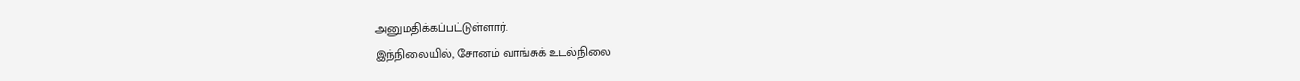அனுமதிக்கப்பட்டுள்ளார்.
இந்நிலையில், சோனம் வாங்சுக் உடல்நிலை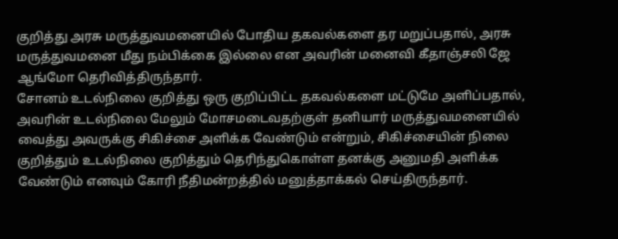குறித்து அரசு மருத்துவமனையில் போதிய தகவல்களை தர மறுப்பதால், அரசு மருத்துவமனை மீது நம்பிக்கை இல்லை என அவரின் மனைவி கீதாஞ்சலி ஜே ஆங்மோ தெரிவித்திருந்தார்.
சோனம் உடல்நிலை குறித்து ஒரு குறிப்பிட்ட தகவல்களை மட்டுமே அளிப்பதால், அவரின் உடல்நிலை மேலும் மோசமடைவதற்குள் தனியார் மருத்துவமனையில் வைத்து அவருக்கு சிகிச்சை அளிக்க வேண்டும் என்றும், சிகிச்சையின் நிலை குறித்தும் உடல்நிலை குறித்தும் தெரிந்துகொள்ள தனக்கு அனுமதி அளிக்க வேண்டும் எனவும் கோரி நீதிமன்றத்தில் மனுத்தாக்கல் செய்திருந்தார்.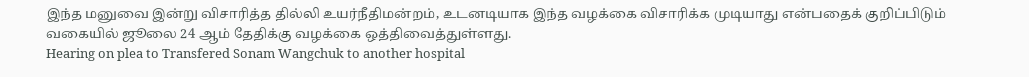இந்த மனுவை இன்று விசாரித்த தில்லி உயர்நீதிமன்றம், உடனடியாக இந்த வழக்கை விசாரிக்க முடியாது என்பதைக் குறிப்பிடும் வகையில் ஜூலை 24 ஆம் தேதிக்கு வழக்கை ஒத்திவைத்துள்ளது.
Hearing on plea to Transfered Sonam Wangchuk to another hospital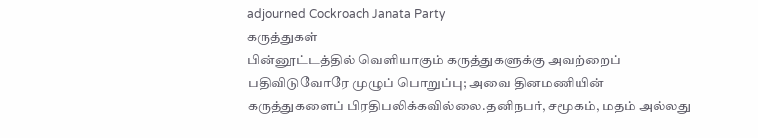adjourned Cockroach Janata Party
கருத்துகள்
பின்னூட்டத்தில் வெளியாகும் கருத்துகளுக்கு அவற்றைப் பதிவிடுவோரே முழுப் பொறுப்பு; அவை தினமணியின் கருத்துகளைப் பிரதிபலிக்கவில்லை.தனிநபர், சமூகம், மதம் அல்லது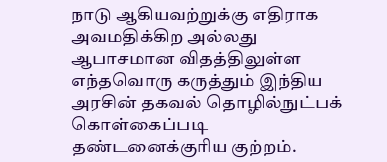நாடு ஆகியவற்றுக்கு எதிராக அவமதிக்கிற அல்லது ஆபாசமான விதத்திலுள்ள எந்தவொரு கருத்தும் இந்திய அரசின் தகவல் தொழில்நுட்பக் கொள்கைப்படி தண்டனைக்குரிய குற்றம்.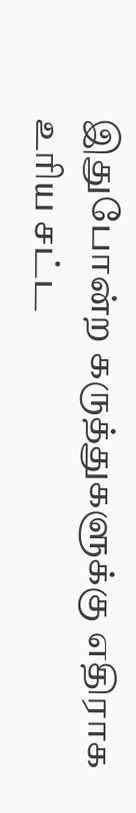இதுபோன்ற கருத்துகளுக்கு எதிராக உரிய சட்ட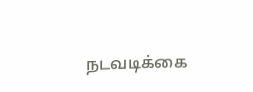நடவடிக்கை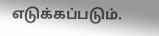எடுக்கப்படும்.